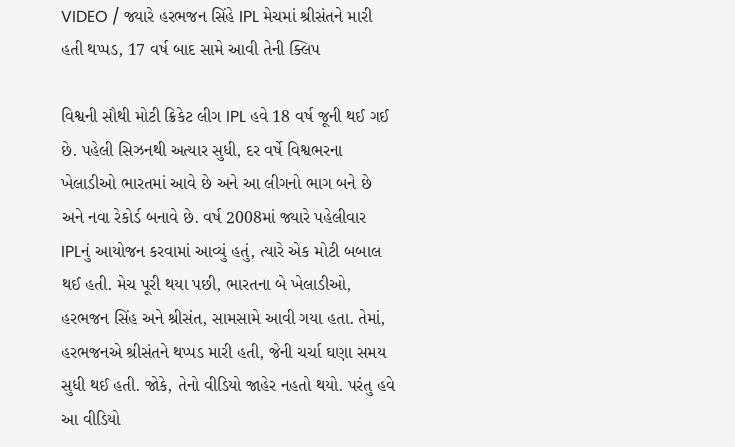VIDEO / જ્યારે હરભજન સિંહે IPL મેચમાં શ્રીસંતને મારી હતી થપ્પડ, 17 વર્ષ બાદ સામે આવી તેની ક્લિપ

વિશ્વની સૌથી મોટી ક્રિકેટ લીગ IPL હવે 18 વર્ષ જૂની થઈ ગઈ છે. પહેલી સિઝનથી અત્યાર સુધી, દર વર્ષે વિશ્વભરના ખેલાડીઓ ભારતમાં આવે છે અને આ લીગનો ભાગ બને છે અને નવા રેકોર્ડ બનાવે છે. વર્ષ 2008માં જ્યારે પહેલીવાર IPLનું આયોજન કરવામાં આવ્યું હતું, ત્યારે એક મોટી બબાલ થઈ હતી. મેચ પૂરી થયા પછી, ભારતના બે ખેલાડીઓ, હરભજન સિંહ અને શ્રીસંત, સામસામે આવી ગયા હતા. તેમાં, હરભજનએ શ્રીસંતને થપ્પડ મારી હતી, જેની ચર્ચા ઘણા સમય સુધી થઈ હતી. જોકે, તેનો વીડિયો જાહેર નહતો થયો. પરંતુ હવે આ વીડિયો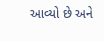આવ્યો છે અને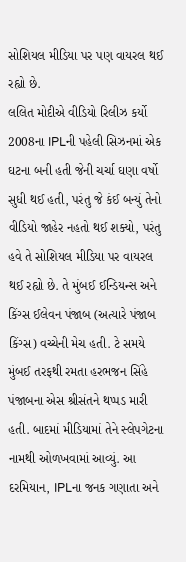સોશિયલ મીડિયા પર પણ વાયરલ થઈ રહ્યો છે.
લલિત મોદીએ વીડિયો રિલીઝ કર્યો
2008ના IPLની પહેલી સિઝનમાં એક ઘટના બની હતી જેની ચર્ચા ઘણા વર્ષો સુધી થઈ હતી, પરંતુ જે કંઈ બન્યું તેનો વીડિયો જાહેર નહતો થઈ શક્યો, પરંતુ હવે તે સોશિયલ મીડિયા પર વાયરલ થઈ રહ્યો છે. તે મુંબઈ ઈન્ડિયન્સ અને કિંગ્સ ઈલેવન પંજાબ (અત્યારે પંજાબ કિંગ્સ) વચ્ચેની મેચ હતી. ટે સમયે મુંબઈ તરફથી રમતા હરભજન સિંહે પંજાબના એસ શ્રીસંતને થપ્પડ મારી હતી. બાદમાં મીડિયામાં તેને સ્લેપગેટના નામથી ઓળખવામાં આવ્યું. આ દરમિયાન, IPLના જનક ગણાતા અને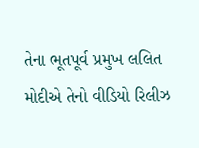તેના ભૂતપૂર્વ પ્રમુખ લલિત મોદીએ તેનો વીડિયો રિલીઝ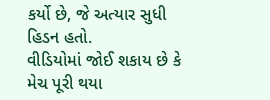કર્યો છે, જે અત્યાર સુધી હિડન હતો.
વીડિયોમાં જોઈ શકાય છે કે મેચ પૂરી થયા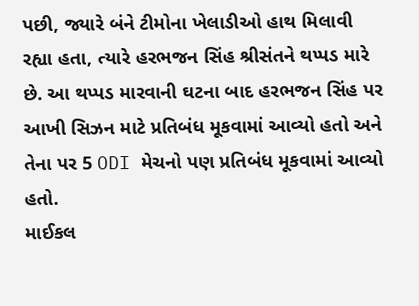પછી, જ્યારે બંને ટીમોના ખેલાડીઓ હાથ મિલાવી રહ્યા હતા, ત્યારે હરભજન સિંહ શ્રીસંતને થપ્પડ મારે છે. આ થપ્પડ મારવાની ઘટના બાદ હરભજન સિંહ પર આખી સિઝન માટે પ્રતિબંધ મૂકવામાં આવ્યો હતો અને તેના પર 5 ODI મેચનો પણ પ્રતિબંધ મૂકવામાં આવ્યો હતો.
માઈકલ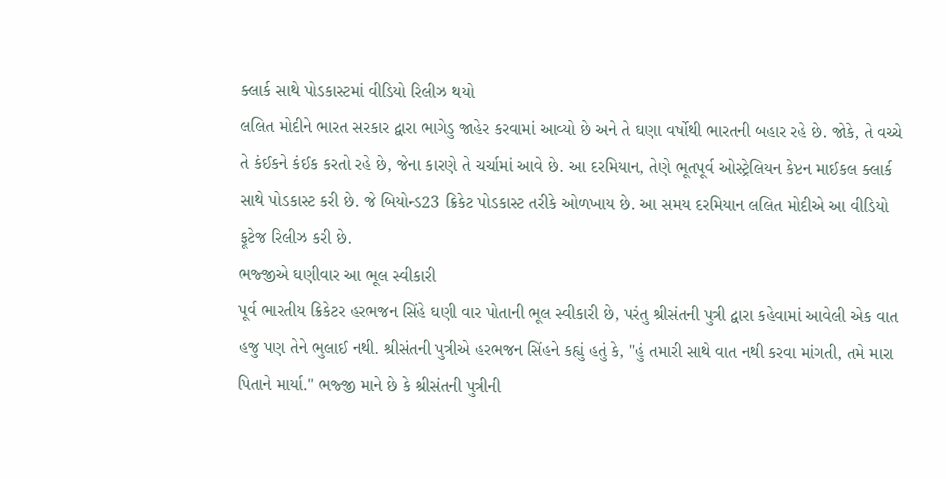ક્લાર્ક સાથે પોડકાસ્ટમાં વીડિયો રિલીઝ થયો
લલિત મોદીને ભારત સરકાર દ્વારા ભાગેડુ જાહેર કરવામાં આવ્યો છે અને તે ઘણા વર્ષોથી ભારતની બહાર રહે છે. જોકે, તે વચ્ચે તે કંઈકને કંઈક કરતો રહે છે, જેના કારણે તે ચર્ચામાં આવે છે. આ દરમિયાન, તેણે ભૂતપૂર્વ ઓસ્ટ્રેલિયન કેપ્ટન માઈકલ ક્લાર્ક સાથે પોડકાસ્ટ કરી છે. જે બિયોન્ડ23 ક્રિકેટ પોડકાસ્ટ તરીકે ઓળખાય છે. આ સમય દરમિયાન લલિત મોદીએ આ વીડિયો ફૂટેજ રિલીઝ કરી છે.
ભજ્જીએ ઘણીવાર આ ભૂલ સ્વીકારી
પૂર્વ ભારતીય ક્રિકેટર હરભજન સિંહે ઘણી વાર પોતાની ભૂલ સ્વીકારી છે, પરંતુ શ્રીસંતની પુત્રી દ્વારા કહેવામાં આવેલી એક વાત હજુ પણ તેને ભુલાઈ નથી. શ્રીસંતની પુત્રીએ હરભજન સિંહને કહ્યું હતું કે, "હું તમારી સાથે વાત નથી કરવા માંગતી, તમે મારા પિતાને માર્યા." ભજ્જી માને છે કે શ્રીસંતની પુત્રીની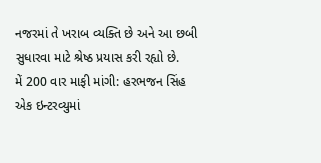નજરમાં તે ખરાબ વ્યક્તિ છે અને આ છબી સુધારવા માટે શ્રેષ્ઠ પ્રયાસ કરી રહ્યો છે.
મેં 200 વાર માફી માંગી: હરભજન સિંહ
એક ઇન્ટરવ્યુમાં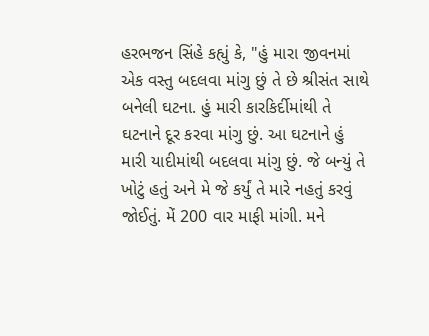હરભજન સિંહે કહ્યું કે, "હું મારા જીવનમાં એક વસ્તુ બદલવા માંગુ છું તે છે શ્રીસંત સાથે બનેલી ઘટના. હું મારી કારકિર્દીમાંથી તે ઘટનાને દૂર કરવા માંગુ છું. આ ઘટનાને હું મારી યાદીમાંથી બદલવા માંગુ છું. જે બન્યું તે ખોટું હતું અને મે જે કર્યું તે મારે નહતું કરવું જોઈતું. મેં 200 વાર માફી માંગી. મને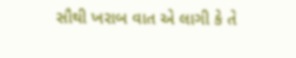સૌથી ખરાબ વાત એ લાગી કે તે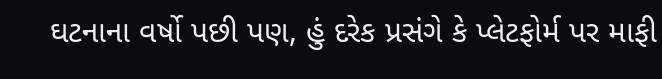ઘટનાના વર્ષો પછી પણ, હું દરેક પ્રસંગે કે પ્લેટફોર્મ પર માફી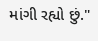માંગી રહ્યો છું."